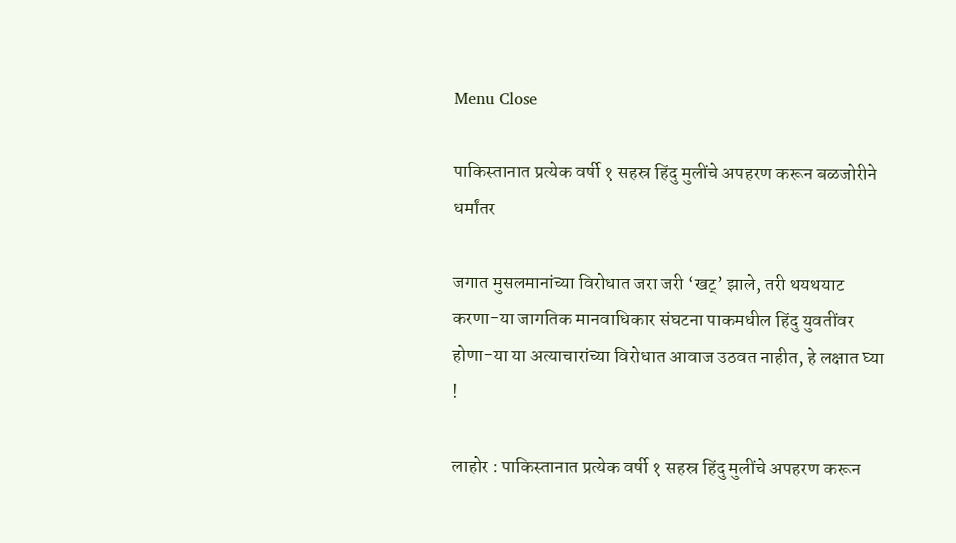Menu Close

पाकिस्तानात प्रत्येक वर्षी १ सहस्र हिंदु मुलींचे अपहरण करून बळजोरीने धर्मांतर

जगात मुसलमानांच्या विरोधात जरा जरी ‘खट्’ झाले, तरी थयथयाट करणा-या जागतिक मानवाधिकार संघटना पाकमधील हिंदु युवतींवर होणा-या या अत्याचारांच्या विरोधात आवाज उठवत नाहीत, हे लक्षात घ्या !

लाहोर : पाकिस्तानात प्रत्येक वर्षी १ सहस्र हिंदु मुलींचे अपहरण करून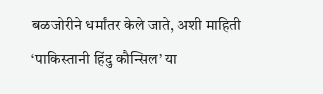बळजोरीने धर्मांतर केले जाते, अशी माहिती ‘पाकिस्तानी हिंदु कौन्सिल’ या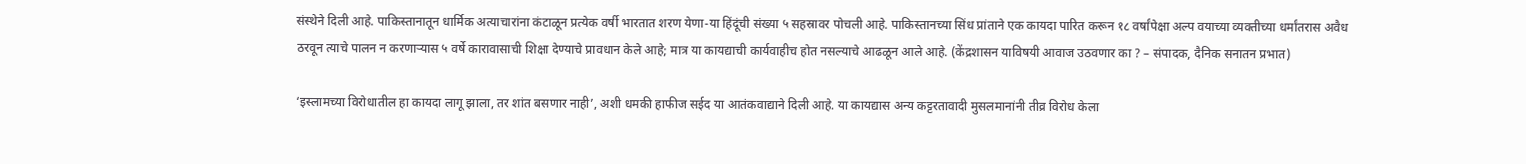संस्थेने दिली आहे. पाकिस्तानातून धार्मिक अत्याचारांना कंटाळून प्रत्येक वर्षी भारतात शरण येणा-या हिंदूंची संख्या ५ सहस्रावर पोचली आहे. पाकिस्तानच्या सिंध प्रांताने एक कायदा पारित करून १८ वर्षांपेक्षा अल्प वयाच्या व्यक्तीच्या धर्मांतरास अवैध ठरवून त्याचे पालन न करणार्‍यास ५ वर्षे कारावासाची शिक्षा देण्याचे प्रावधान केले आहे; मात्र या कायद्याची कार्यवाहीच होत नसल्याचे आढळून आले आहे. (केंद्रशासन याविषयी आवाज उठवणार का ? – संपादक, दैनिक सनातन प्रभात)

‘इस्लामच्या विरोधातील हा कायदा लागू झाला, तर शांत बसणार नाही’, अशी धमकी हाफीज सईद या आतंकवाद्याने दिली आहे. या कायद्यास अन्य कट्टरतावादी मुसलमानांनी तीव्र विरोध केला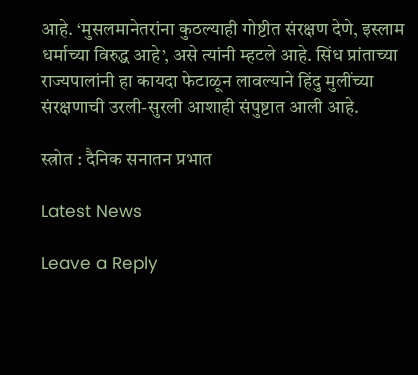आहे. ‘मुसलमानेतरांना कुठल्याही गोष्टीत संरक्षण देणे, इस्लाम धर्माच्या विरुद्ध आहे’, असे त्यांनी म्हटले आहे. सिंध प्रांताच्या राज्यपालांनी हा कायदा फेटाळून लावल्याने हिंदु मुलींच्या संरक्षणाची उरली-सुरली आशाही संपुष्टात आली आहे.

स्त्रोत : दैनिक सनातन प्रभात

Latest News

Leave a Reply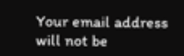Your email address will not be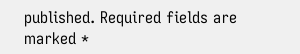published. Required fields are marked *